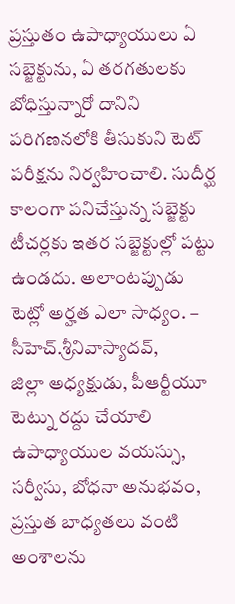ప్రస్తుతం ఉపాధ్యాయులు ఏ సబ్జెక్టును, ఏ తరగతులకు బోధిస్తున్నారో దానిని పరిగణనలోకి తీసుకుని టెట్ పరీక్షను నిర్వహించాలి. సుదీర్ఘ కాలంగా పనిచేస్తున్న సబ్జెక్టు టీచర్లకు ఇతర సబ్జెక్టుల్లో పట్టు ఉండదు. అలాంటప్పుడు టెట్లో అర్హత ఎలా సాధ్యం. – సీహెచ్.శ్రీనివాస్యాదవ్,
జిల్లా అధ్యక్షుడు, పీఆర్టీయూ
టెట్ను రద్దు చేయాలి
ఉపాధ్యాయుల వయస్సు, సర్వీసు, బోధనా అనుభవం, ప్రస్తుత బాధ్యతలు వంటి అంశాలను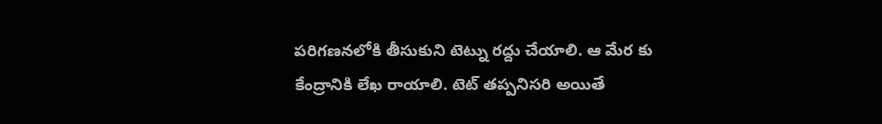పరిగణనలోకి తీసుకుని టెట్ను రద్దు చేయాలి. ఆ మేర కు కేంద్రానికి లేఖ రాయాలి. టెట్ తప్పనిసరి అయితే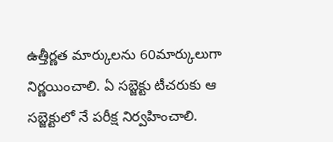ఉత్తీర్ణత మార్కులను 60మార్కులుగా నిర్ణయించాలి. ఏ సబ్జెక్టు టీచరుకు ఆ సబ్జెక్టులో నే పరీక్ష నిర్వహించాలి.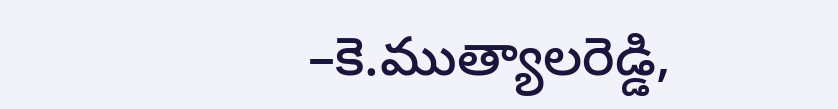–కె.ముత్యాలరెడ్డి,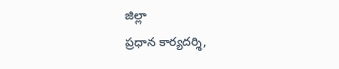జిల్లా
ప్రధాన కార్యదర్శి,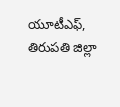యూటీఎఫ్, తిరుపతి జిల్లా